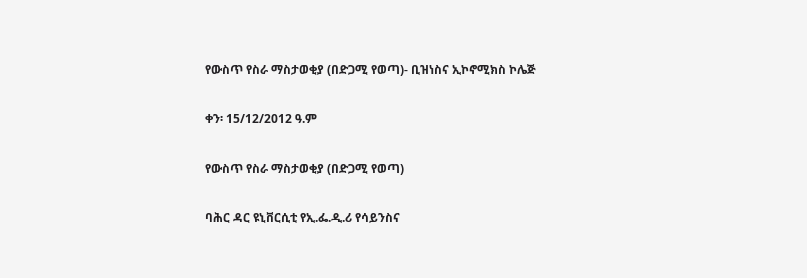የውስጥ የስራ ማስታወቂያ (በድጋሚ የወጣ)- ቢዝነስና ኢኮኖሚክስ ኮሌጅ

ቀን፡ 15/12/2012 ዓ.ም

የውስጥ የስራ ማስታወቂያ (በድጋሚ የወጣ)

ባሕር ዳር ዩኒቨርሲቲ የኢ.ፌ.ዲ.ሪ የሳይንስና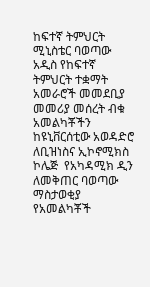ከፍተኛ ትምህርት ሚኒስቴር ባወጣው አዲስ የከፍተኛ ትምህርት ተቋማት አመራሮች መመደቢያ መመሪያ መሰረት ብቁ አመልካቾችን ከዩኒቨርሰቲው አወዳድሮ ለቢዝነስና ኢኮኖሚክስ ኮሌጅ  የአካዳሚክ ዲን ለመቅጠር ባወጣው ማስታወቂያ የአመልካቾች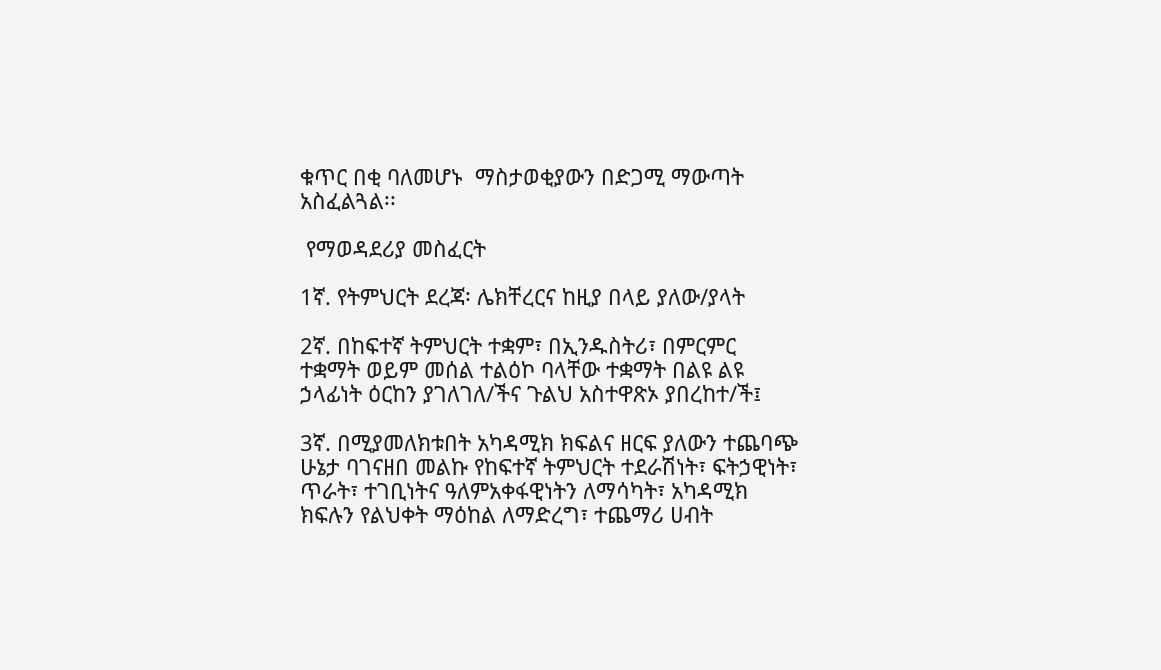ቁጥር በቂ ባለመሆኑ  ማስታወቂያውን በድጋሚ ማውጣት አስፈልጓል፡፡

 የማወዳደሪያ መስፈርት

1ኛ. የትምህርት ደረጃ፡ ሌክቸረርና ከዚያ በላይ ያለው/ያላት

2ኛ. በከፍተኛ ትምህርት ተቋም፣ በኢንዱስትሪ፣ በምርምር ተቋማት ወይም መሰል ተልዕኮ ባላቸው ተቋማት በልዩ ልዩ ኃላፊነት ዕርከን ያገለገለ/ችና ጉልህ አስተዋጽኦ ያበረከተ/ች፤

3ኛ. በሚያመለክቱበት አካዳሚክ ክፍልና ዘርፍ ያለውን ተጨባጭ ሁኔታ ባገናዘበ መልኩ የከፍተኛ ትምህርት ተደራሽነት፣ ፍትኃዊነት፣ ጥራት፣ ተገቢነትና ዓለምአቀፋዊነትን ለማሳካት፣ አካዳሚክ ክፍሉን የልህቀት ማዕከል ለማድረግ፣ ተጨማሪ ሀብት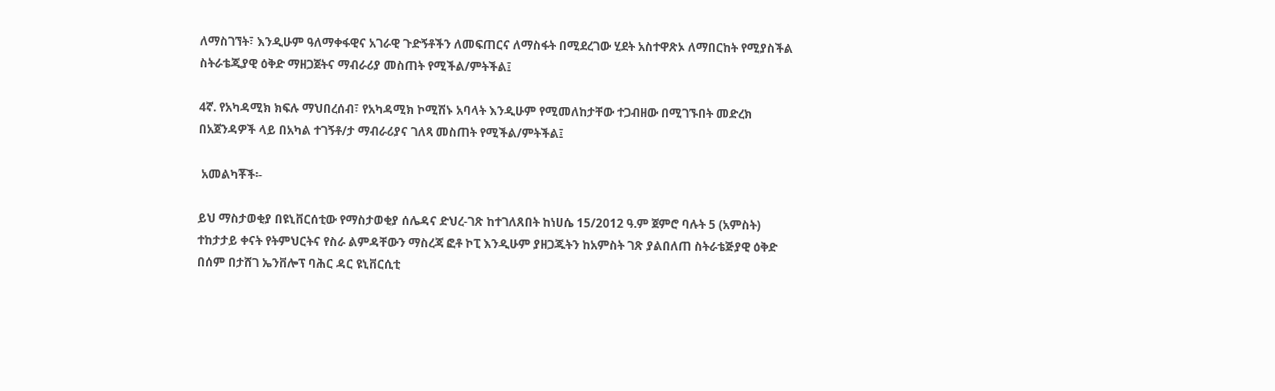ለማስገኘት፣ እንዲሁም ዓለማቀፋዊና አገራዊ ጉድኝቶችን ለመፍጠርና ለማስፋት በሚደረገው ሂደት አስተዋጽኦ ለማበርከት የሚያስችል ስትራቴጂያዊ ዕቅድ ማዘጋጀትና ማብራሪያ መስጠት የሚችል/ምትችል፤

4ኛ. የአካዳሚክ ክፍሉ ማህበረሰብ፣ የአካዳሚክ ኮሚሽኑ አባላት እንዲሁም የሚመለከታቸው ተጋብዘው በሚገኙበት መድረክ በአጀንዳዎች ላይ በአካል ተገኝቶ/ታ ማብራሪያና ገለጻ መስጠት የሚችል/ምትችል፤

 አመልካቾች፡-

ይህ ማስታወቂያ በዩኒቨርሰቲው የማስታወቂያ ሰሌዳና ድህረ-ገጽ ከተገለጸበት ከነሀሴ 15/2012 ዓ.ም ጀምሮ ባሉት 5 (አምስት) ተከታታይ ቀናት የትምህርትና የስራ ልምዳቸውን ማስረጃ ፎቶ ኮፒ እንዲሁም ያዘጋጁትን ከአምስት ገጽ ያልበለጠ ስትራቴጅያዊ ዕቅድ በሰም በታሸገ ኤንቨሎፕ ባሕር ዳር ዩኒቨርሲቲ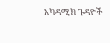አካዳሚክ ጉዳዮች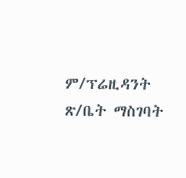ም/ፕሬዚዳንት ጽ/ቤት ማስገባት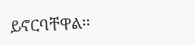ይኖርባቸዋል፡፡